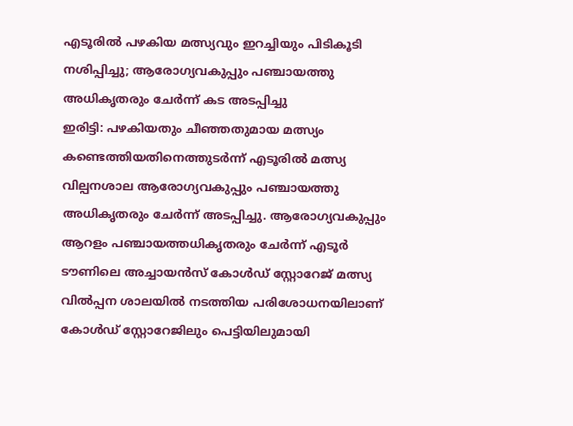എടൂരിൽ പഴകിയ മത്സ്യവും ഇറച്ചിയും പിടികൂടി നശിപ്പിച്ചു; ആരോഗ്യവകുപ്പും പഞ്ചായത്തു അധികൃതരും ചേർന്ന് കട അടപ്പിച്ചു
ഇരിട്ടി: പഴകിയതും ചീഞ്ഞതുമായ മത്സ്യം കണ്ടെത്തിയതിനെത്തുടർന്ന് എടൂരിൽ മത്സ്യ വില്പനശാല ആരോഗ്യവകുപ്പും പഞ്ചായത്തു അധികൃതരും ചേർന്ന് അടപ്പിച്ചു. ആരോഗ്യവകുപ്പും ആറളം പഞ്ചായത്തധികൃതരും ചേർന്ന് എടൂർ ടൗണിലെ അച്ചായൻസ് കോൾഡ് സ്റ്റോറേജ് മത്സ്യ വിൽപ്പന ശാലയിൽ നടത്തിയ പരിശോധനയിലാണ് കോൾഡ് സ്റ്റോറേജിലും പെട്ടിയിലുമായി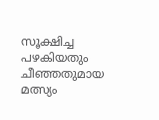സൂക്ഷിച്ച പഴകിയതും ചീഞ്ഞതുമായ മത്സ്യം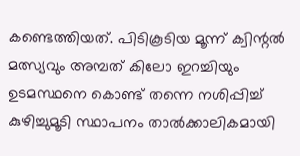കണ്ടെത്തിയത്. പിടികൂടിയ മൂന്ന് ക്വിന്റൽ മത്സ്യവും അമ്പത് കിലോ ഇറച്ചിയും ഉടമസ്ഥനെ കൊണ്ട് തന്നെ നശിപ്പിച്ച് കുഴിച്ചുമൂടി സ്ഥാപനം താൽക്കാലികമായി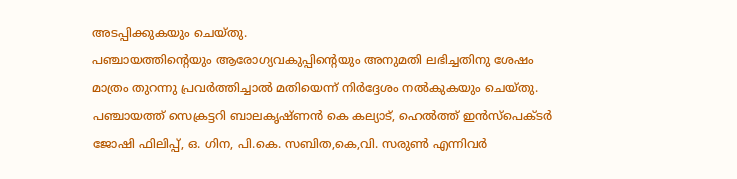അടപ്പിക്കുകയും ചെയ്തു.
പഞ്ചായത്തിന്റെയും ആരോഗ്യവകുപ്പിന്റെയും അനുമതി ലഭിച്ചതിനു ശേഷം മാത്രം തുറന്നു പ്രവർത്തിച്ചാൽ മതിയെന്ന് നിർദ്ദേശം നൽകുകയും ചെയ്തു. പഞ്ചായത്ത് സെക്രട്ടറി ബാലകൃഷ്ണൻ കെ കല്യാട്, ഹെൽത്ത് ഇൻസ്പെക്ടർ ജോഷി ഫിലിപ്പ്, ഒ. ഗിന, പി.കെ. സബിത,കെ,വി. സരുൺ എന്നിവർ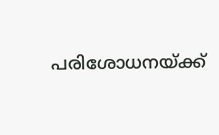പരിശോധനയ്ക്ക്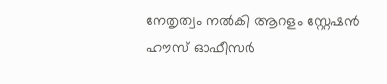നേതൃത്വം നൽകി ആറളം സ്റ്റേഷൻ ഹൗസ് ഓഫീസർ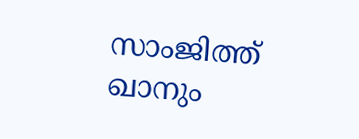സാംജിത്ത് ഖാനും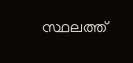സ്ഥലത്ത്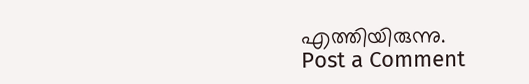എത്തിയിരുന്നു.
Post a Comment